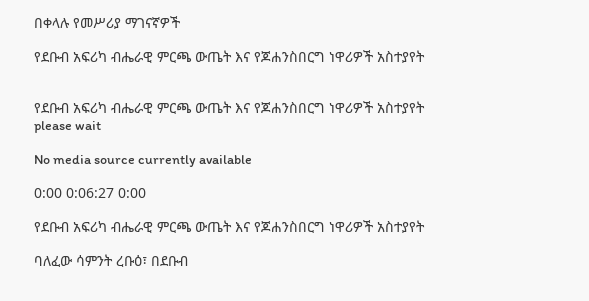በቀላሉ የመሥሪያ ማገናኛዎች

የደቡብ አፍሪካ ብሔራዊ ምርጫ ውጤት እና የጆሐንስበርግ ነዋሪዎች አስተያየት


የደቡብ አፍሪካ ብሔራዊ ምርጫ ውጤት እና የጆሐንስበርግ ነዋሪዎች አስተያየት
please wait

No media source currently available

0:00 0:06:27 0:00

የደቡብ አፍሪካ ብሔራዊ ምርጫ ውጤት እና የጆሐንስበርግ ነዋሪዎች አስተያየት

ባለፈው ሳምንት ረቡዕ፣ በደቡብ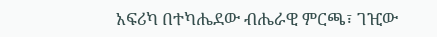አፍሪካ በተካሔደው ብሔራዊ ምርጫ፣ ገዢው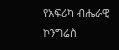የአፍሪካ ብሔራዊ ኮንግሬስ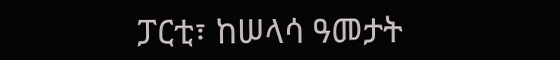ፓርቲ፣ ከሠላሳ ዓመታት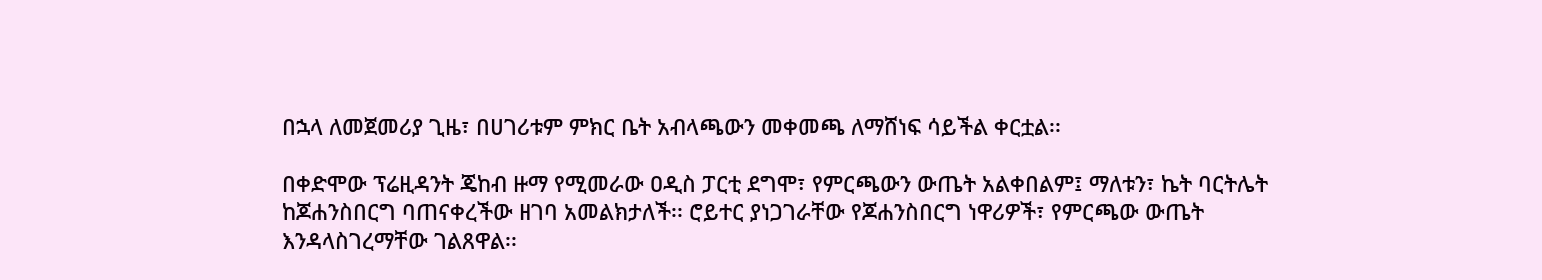በኋላ ለመጀመሪያ ጊዜ፣ በሀገሪቱም ምክር ቤት አብላጫውን መቀመጫ ለማሸነፍ ሳይችል ቀርቷል፡፡

በቀድሞው ፕሬዚዳንት ጄከብ ዙማ የሚመራው ዐዲስ ፓርቲ ደግሞ፣ የምርጫውን ውጤት አልቀበልም፤ ማለቱን፣ ኬት ባርትሌት ከጆሐንስበርግ ባጠናቀረችው ዘገባ አመልክታለች፡፡ ሮይተር ያነጋገራቸው የጆሐንስበርግ ነዋሪዎች፣ የምርጫው ውጤት እንዳላስገረማቸው ገልጸዋል፡፡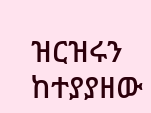ዝርዝሩን ከተያያዘው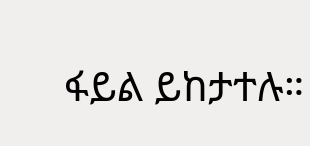ፋይል ይከታተሉ።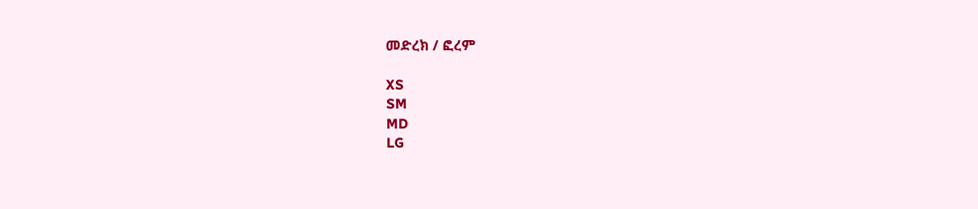መድረክ / ፎረም

XS
SM
MD
LG